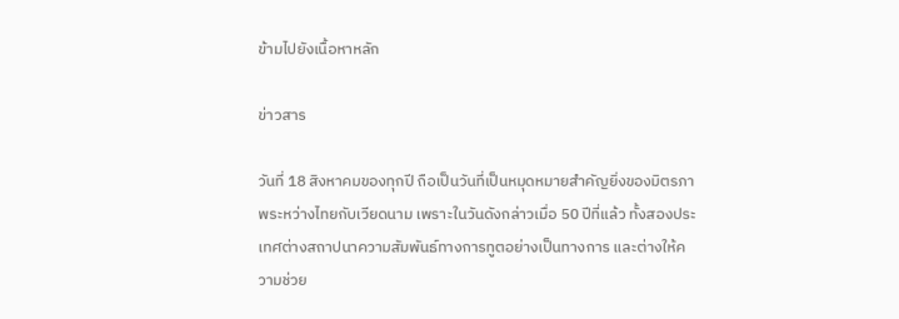ข้ามไปยังเนื้อหาหลัก

ข่าวสาร

วันที่ 18 สิงหาคมของทุกปี ถือเป็นวันที่เป็นหมุดหมายสำคัญยิ่งของมิตรภาพระหว่างไทยกับเวียดนาม เพราะในวันดังกล่าวเมื่อ 50 ปีที่แล้ว ทั้งสองประเทศต่างสถาปนาความสัมพันธ์ทางการทูตอย่างเป็นทางการ และต่างให้ความช่วย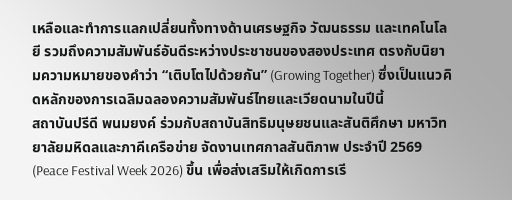เหลือและทำการแลกเปลี่ยนทั้งทางด้านเศรษฐกิจ วัฒนธรรม และเทคโนโลยี รวมถึงความสัมพันธ์อันดีระหว่างประชาชนของสองประเทศ ตรงกับนิยามความหมายของคำว่า “เติบโตไปด้วยกัน” (Growing Together) ซึ่งเป็นแนวคิดหลักของการเฉลิมฉลองความสัมพันธ์ไทยและเวียดนามในปีนี้
สถาบันปรีดี พนมยงค์ ร่วมกับสถาบันสิทธิมนุษยชนและสันติศึกษา มหาวิทยาลัยมหิดลและภาคีเครือข่าย จัดงานเทศกาลสันติภาพ ประจำปี 2569 (Peace Festival Week 2026) ขึ้น เพื่อส่งเสริมให้เกิดการเรี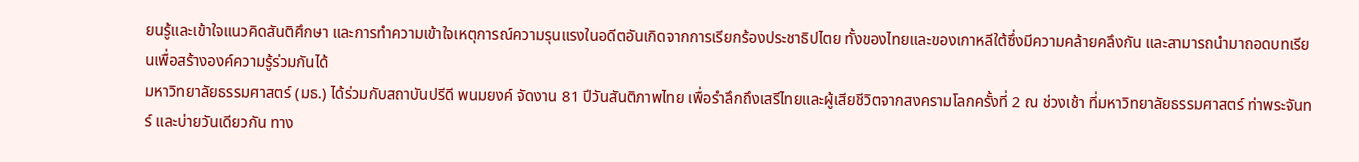ยนรู้และเข้าใจแนวคิดสันติศึกษา และการทำความเข้าใจเหตุการณ์ความรุนแรงในอดีตอันเกิดจากการเรียกร้องประชาธิปไตย ทั้งของไทยและของเกาหลีใต้ซึ่งมีความคล้ายคลึงกัน และสามารถนำมาถอดบทเรียนเพื่อสร้างองค์ความรู้ร่วมกันได้
มหาวิทยาลัยธรรมศาสตร์ (มธ.) ได้ร่วมกับสถาบันปรีดี พนมยงค์ จัดงาน 81 ปีวันสันติภาพไทย เพื่อรำลึกถึงเสรีไทยและผู้เสียชีวิตจากสงครามโลกครั้งที่ 2 ณ ช่วงเช้า ที่มหาวิทยาลัยธรรมศาสตร์ ท่าพระจันทร์ และบ่ายวันเดียวกัน ทาง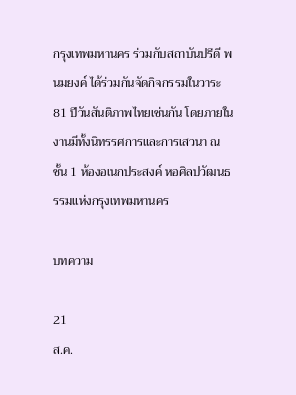กรุงเทพมหานคร ร่วมกับสถาบันปรีดี พนมยงค์ ได้ร่วมกันจัดกิจกรรมในวาระ 81 ปีวันสันติภาพไทยเช่นกัน โดยภายในงานมีทั้งนิทรรศการและการเสวนา ณ ชั้น 1 ห้องอเนกประสงค์ หอศิลปวัฒนธรรมแห่งกรุงเทพมหานคร

บทความ

21
ส.ค.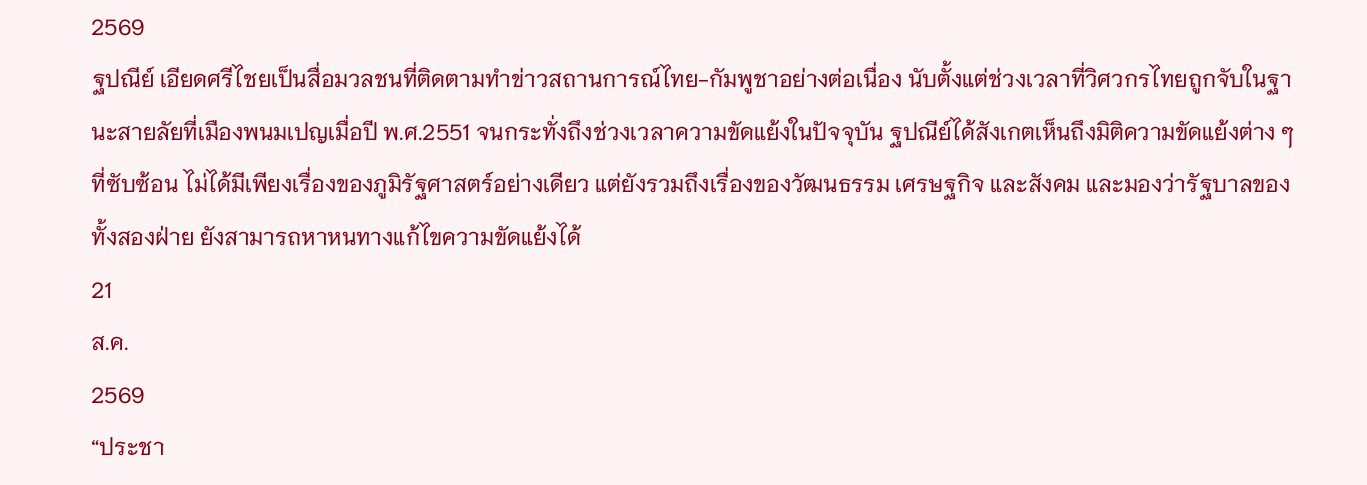2569
ฐปณีย์ เอียดศรีไชยเป็นสื่อมวลชนที่ติดตามทำข่าวสถานการณ์ไทย-กัมพูชาอย่างต่อเนื่อง นับตั้งแต่ช่วงเวลาที่วิศวกรไทยถูกจับในฐานะสายลัยที่เมืองพนมเปญเมื่อปี พ.ศ.2551 จนกระทั่งถึงช่วงเวลาความขัดแย้งในปัจจุบัน ฐปณีย์ได้สังเกตเห็นถึงมิติความขัดแย้งต่าง ๆ ที่ซับซ้อน ไม่ได้มีเพียงเรื่องของภูมิรัฐศาสตร์อย่างเดียว แต่ยังรวมถึงเรื่องของวัฒนธรรม เศรษฐกิจ และสังคม และมองว่ารัฐบาลของทั้งสองฝ่าย ยังสามารถหาหนทางแก้ไขความขัดแย้งได้
21
ส.ค.
2569
“ประชา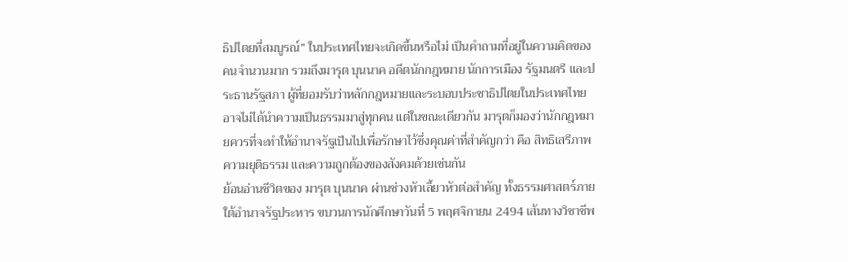ธิปไตยที่สมบูรณ์” ในประเทศไทยจะเกิดขึ้นหรือไม่ เป็นคำถามที่อยู่ในความคิดของคนจำนวนมาก รวมถึงมารุต บุนนาค อดีตนักกฎหมาย นักการเมือง รัฐมนตรี และประธานรัฐสภา ผู้ที่ยอมรับว่าหลักกฎหมายและระบอบประชาธิปไตยในประเทศไทย อาจไม่ได้นำความเป็นธรรมมาสู่ทุกคน แต่ในขณะเดียวกัน มารุตก็มองว่านักกฎหมายควรที่จะทำให้อำนาจรัฐเป็นไปเพื่อรักษาไว้ซึ่งคุณค่าที่สำคัญกว่า คือ สิทธิเสรีภาพ ความยุติธรรม และความถูกต้องของสังคมด้วยเช่นกัน
ย้อนอ่านชีวิตของ มารุต บุนนาค ผ่านช่วงหัวเลี้ยวหัวต่อสำคัญ ทั้งธรรมศาสตร์ภายใต้อำนาจรัฐประหาร ขบวนการนักศึกษาวันที่ 5 พฤศจิกายน 2494 เส้นทางวิชาชีพ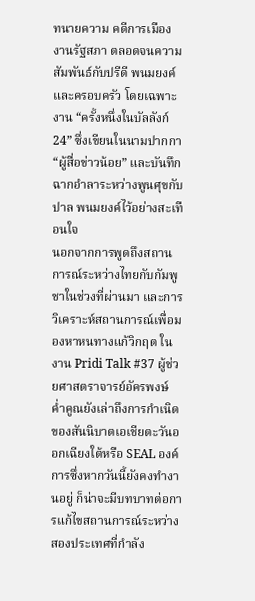ทนายความ คดีการเมือง งานรัฐสภา ตลอดจนความสัมพันธ์กับปรีดี พนมยงค์และครอบครัว โดยเฉพาะงาน “ครั้งหนึ่งในบัลลังก์ 24” ซึ่งเขียนในนามปากกา “ผู้สื่อข่าวน้อย” และบันทึกฉากอำลาระหว่างพูนศุขกับปาล พนมยงค์ไว้อย่างสะเทือนใจ
นอกจากการพูดถึงสถานการณ์ระหว่างไทยกับกัมพูชาในช่วงที่ผ่านมา และการวิเคราะห์สถานการณ์เพื่อมองหาหนทางแก้วิกฤต ในงาน Pridi Talk #37 ผู้ช่วยศาสตราจารย์อัครพงษ์ ค่ำคูณยังเล่าถึงการกำเนิดของสันนิบาตเอเชียตะวันออกเฉียงใต้หรือ SEAL องค์การซึ่งหากวันนี้ยังคงทำงานอยู่ ก็น่าจะมีบทบาทต่อการแก้ไขสถานการณ์ระหว่างสองประเทศที่กำลัง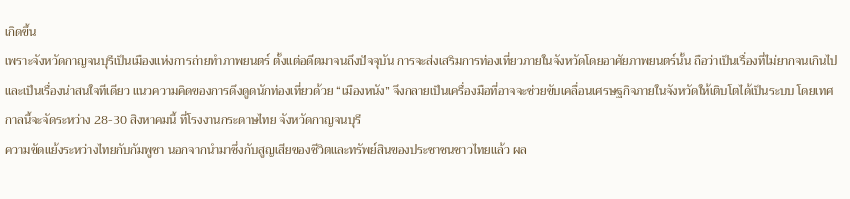เกิดขึ้น
เพราะจังหวัดกาญจนบุรีเป็นเมืองแห่งการถ่ายทำภาพยนตร์ ตั้งแต่อดีตมาจนถึงปัจจุบัน การจะส่งเสริมการท่องเที่ยวภายในจังหวัดโดยอาศัยภาพยนตร์นั้น ถือว่าเป็นเรื่องที่ไม่ยากจนเกินไปและเป็นเรื่องน่าสนใจทีเดียว แนวความคิดของการดึงดูดนักท่องเที่ยวด้วย “เมืองหนัง” จึงกลายเป็นเครื่องมือที่อาจจะช่วยขับเคลื่อนเศรษฐกิจภายในจังหวัดให้เติบโตได้เป็นระบบ โดยเทศกาลนี้จะจัดระหว่าง 28-30 สิงหาคมนี้ ที่โรงงานกระดาษไทย จังหวัดกาญจนบุรี
ความขัดแย้งระหว่างไทยกับกัมพูชา นอกจากนำมาซึ่งกับสูญเสียของชีวิตและทรัพย์สินของประชาชนชาวไทยแล้ว ผล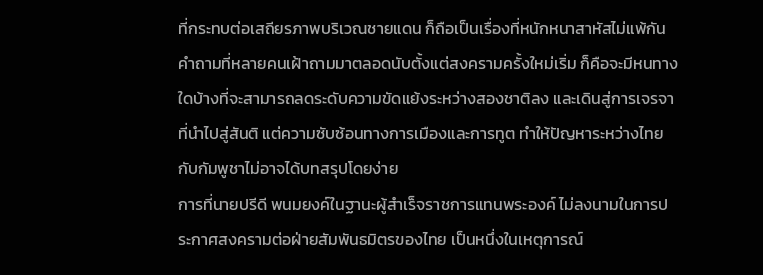ที่กระทบต่อเสถียรภาพบริเวณชายแดน ก็ถือเป็นเรื่องที่หนักหนาสาหัสไม่แพ้กัน คำถามที่หลายคนเฝ้าถามมาตลอดนับตั้งแต่สงครามครั้งใหม่เริ่ม ก็คือจะมีหนทางใดบ้างที่จะสามารถลดระดับความขัดแย้งระหว่างสองชาติลง และเดินสู่การเจรจาที่นำไปสู่สันติ แต่ความซับซ้อนทางการเมืองและการทูต ทำให้ปัญหาระหว่างไทยกับกัมพูชาไม่อาจได้บทสรุปโดยง่าย
การที่นายปรีดี พนมยงค์ในฐานะผู้สำเร็จราชการแทนพระองค์ ไม่ลงนามในการประกาศสงครามต่อฝ่ายสัมพันธมิตรของไทย เป็นหนึ่งในเหตุการณ์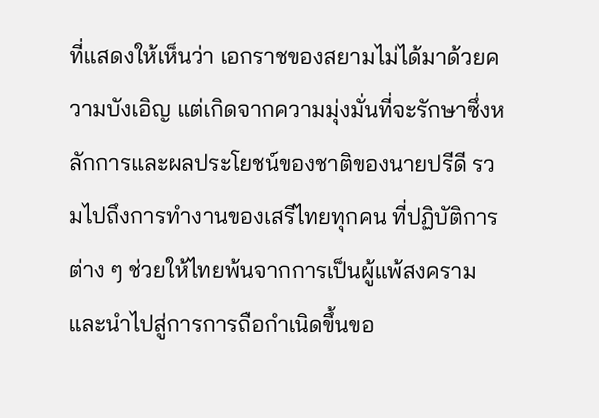ที่แสดงให้เห็นว่า เอกราชของสยามไม่ได้มาด้วยความบังเอิญ แต่เกิดจากความมุ่งมั่นที่จะรักษาซึ่งหลักการและผลประโยชน์ของชาติของนายปรีดี รวมไปถึงการทำงานของเสรีไทยทุกคน ที่ปฏิบัติการต่าง ๆ ช่วยให้ไทยพ้นจากการเป็นผู้แพ้สงคราม และนำไปสู่การการถือกำเนิดขึ้นขอ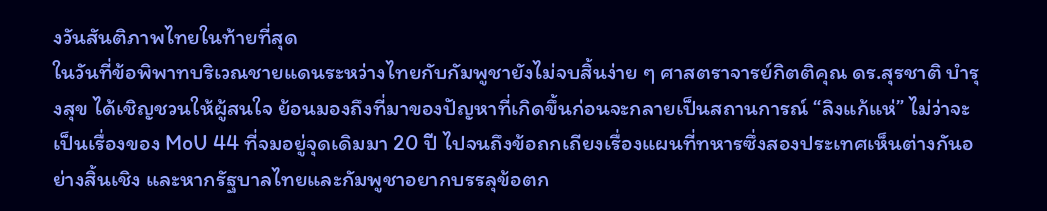งวันสันติภาพไทยในท้ายที่สุด
ในวันที่ข้อพิพาทบริเวณชายแดนระหว่างไทยกับกัมพูชายังไม่จบสิ้นง่าย ๆ ศาสตราจารย์กิตติคุณ ดร.สุรชาติ บำรุงสุข ได้เชิญชวนให้ผู้สนใจ ย้อนมองถึงที่มาของปัญหาที่เกิดขึ้นก่อนจะกลายเป็นสถานการณ์ “ลิงแก้แห่” ไม่ว่าจะเป็นเรื่องของ MoU 44 ที่จมอยู่จุดเดิมมา 20 ปี ไปจนถึงข้อถกเถียงเรื่องแผนที่ทหารซึ่งสองประเทศเห็นต่างกันอย่างสิ้นเชิง และหากรัฐบาลไทยและกัมพูชาอยากบรรลุข้อตก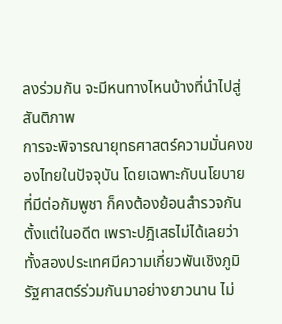ลงร่วมกัน จะมีหนทางไหนบ้างที่นำไปสู่สันติภาพ
การจะพิจารณายุทธศาสตร์ความมั่นคงของไทยในปัจจุบัน โดยเฉพาะกับนโยบายที่มีต่อกัมพูชา ก็คงต้องย้อนสำรวจกันตั้งแต่ในอดีต เพราะปฎิเสธไม่ได้เลยว่า ทั้งสองประเทศมีความเกี่ยวพันเชิงภูมิรัฐศาสตร์ร่วมกันมาอย่างยาวนาน ไม่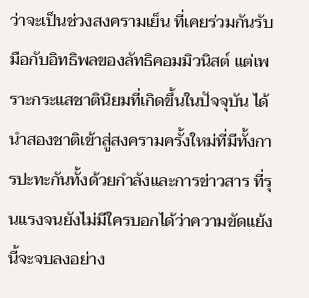ว่าจะเป็นช่วงสงครามเย็น ที่เคยร่วมกันรับมือกับอิทธิพลของลัทธิคอมมิวนิสต์ แต่เพราะกระแสชาตินิยมที่เกิดขึ้นในปัจจุบัน ได้นำสองชาติเข้าสู่สงครามครั้งใหม่ที่มีทั้งการปะทะกันทั้งด้วยกำลังและการข่าวสาร ที่รุนแรงจนยังไม่มีใครบอกได้ว่าความขัดแย้งนี้จะจบลงอย่าง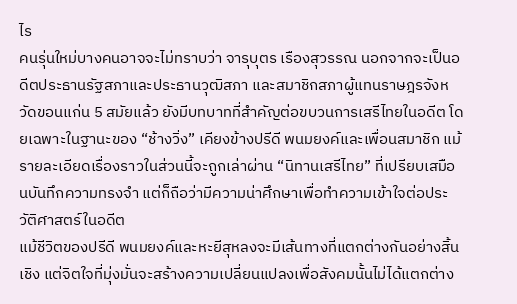ไร
คนรุ่นใหม่บางคนอาจจะไม่ทราบว่า จารุบุตร เรืองสุวรรณ นอกจากจะเป็นอดีตประธานรัฐสภาและประธานวุฒิสภา และสมาชิกสภาผู้แทนราษฎรจังหวัดขอนแก่น 5 สมัยแล้ว ยังมีบทบาทที่สำคัญต่อขบวนการเสรีไทยในอดีต โดยเฉพาะในฐานะของ “ช้างวิ่ง” เคียงข้างปรีดี พนมยงค์และเพื่อนสมาชิก แม้รายละเอียดเรื่องราวในส่วนนี้จะถูกเล่าผ่าน “นิทานเสรีไทย” ที่เปรียบเสมือนบันทึกความทรงจำ แต่ก็ถือว่ามีความน่าศึกษาเพื่อทำความเข้าใจต่อประวัติศาสตร์ในอดีต
แม้ชีวิตของปรีดี พนมยงค์และหะยีสุหลงจะมีเส้นทางที่แตกต่างกันอย่างสิ้นเชิง แต่จิตใจที่มุ่งมั่นจะสร้างความเปลี่ยนแปลงเพื่อสังคมนั้นไม่ได้แตกต่าง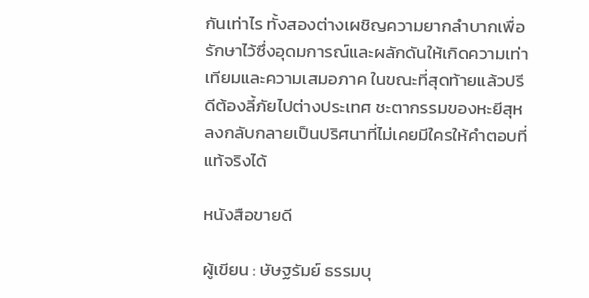กันเท่าไร ทั้งสองต่างเผชิญความยากลำบากเพื่อรักษาไว้ซึ่งอุดมการณ์และผลักดันให้เกิดความเท่าเทียมและความเสมอภาค ในขณะที่สุดท้ายแล้วปรีดีต้องลี้ภัยไปต่างประเทศ ชะตากรรมของหะยีสุหลงกลับกลายเป็นปริศนาที่ไม่เคยมีใครให้คำตอบที่แท้จริงได้

หนังสือขายดี

ผู้เขียน : ษัษฐรัมย์ ธรรมบุ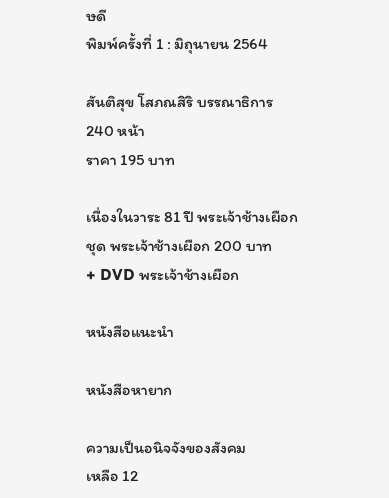ษดี
พิมพ์ครั้งที่ 1 : มิถุนายน 2564

สันติสุข โสภณสิริ บรรณาธิการ
240 หน้า
ราคา 195 บาท

เนื่องในวาระ 81 ปี พระเจ้าช้างเผือก
ชุด พระเจ้าช้างเผือก 200 บาท
+ DVD พระเจ้าช้างเผือก

หนังสือแนะนำ

หนังสือหายาก

ความเป็นอนิจจังของสังคม
เหลือ 12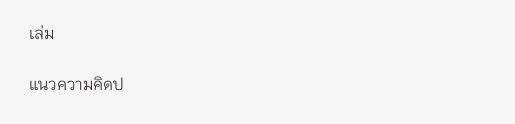เล่ม

แนวความคิดป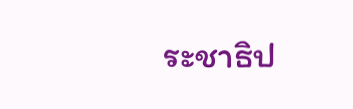ระชาธิป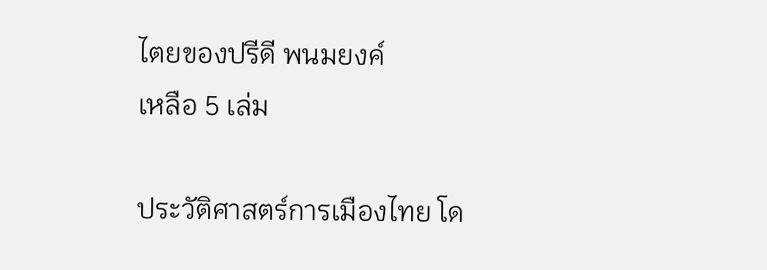ไตยของปรีดี พนมยงค์
เหลือ 5 เล่ม

ประวัติศาสตร์การเมืองไทย โด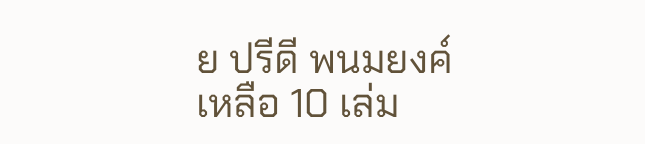ย ปรีดี พนมยงค์
เหลือ 10 เล่ม